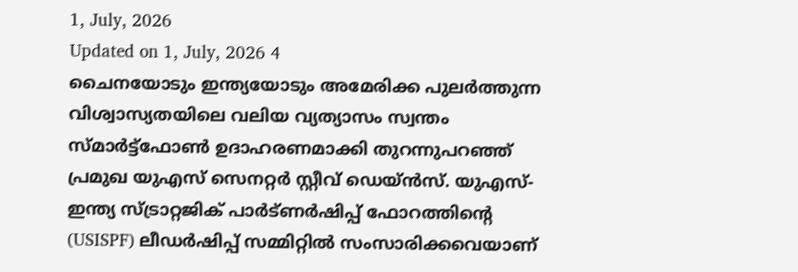1, July, 2026
Updated on 1, July, 2026 4
ചൈനയോടും ഇന്ത്യയോടും അമേരിക്ക പുലർത്തുന്ന വിശ്വാസ്യതയിലെ വലിയ വ്യത്യാസം സ്വന്തം സ്മാർട്ട്ഫോൺ ഉദാഹരണമാക്കി തുറന്നുപറഞ്ഞ് പ്രമുഖ യുഎസ് സെനറ്റർ സ്റ്റീവ് ഡെയ്ൻസ്. യുഎസ്-ഇന്ത്യ സ്ട്രാറ്റജിക് പാർട്ണർഷിപ്പ് ഫോറത്തിന്റെ (USISPF) ലീഡർഷിപ്പ് സമ്മിറ്റിൽ സംസാരിക്കവെയാണ്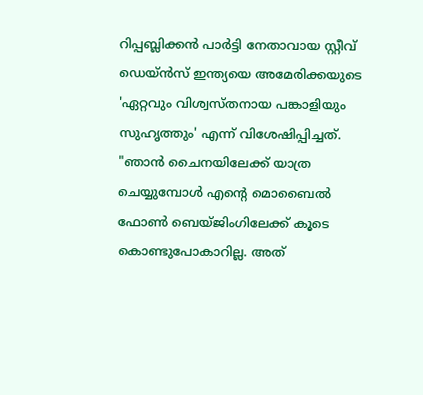റിപ്പബ്ലിക്കൻ പാർട്ടി നേതാവായ സ്റ്റീവ് ഡെയ്ൻസ് ഇന്ത്യയെ അമേരിക്കയുടെ 'ഏറ്റവും വിശ്വസ്തനായ പങ്കാളിയും സുഹൃത്തും' എന്ന് വിശേഷിപ്പിച്ചത്. "ഞാൻ ചൈനയിലേക്ക് യാത്ര ചെയ്യുമ്പോൾ എന്റെ മൊബൈൽ ഫോൺ ബെയ്ജിംഗിലേക്ക് കൂടെ കൊണ്ടുപോകാറില്ല. അത്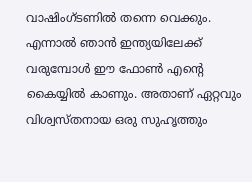വാഷിംഗ്ടണിൽ തന്നെ വെക്കും. എന്നാൽ ഞാൻ ഇന്ത്യയിലേക്ക് വരുമ്പോൾ ഈ ഫോൺ എന്റെ കൈയ്യിൽ കാണും. അതാണ് ഏറ്റവും വിശ്വസ്തനായ ഒരു സുഹൃത്തും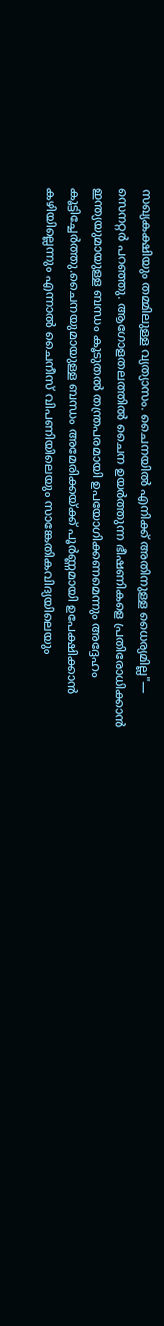സഖ്യകക്ഷിയും തമ്മിലുള്ള വ്യത്യാസം. ചൈനയിൽ എനിക്ക് അതിനുള്ള ധൈര്യമില്ല"— സെനറ്റർ പറഞ്ഞു. ആഗോളതലത്തിൽ ചൈന ഉയർത്തുന്ന ഭീഷണികളെ പ്രതിരോധിക്കാൻ ഇന്ത്യയുമായുള്ള ബന്ധം കൂടുതൽ തന്ത്രപരമായി ഉപയോഗിക്കണമെന്നും അദ്ദേഹം കൂട്ടിച്ചേർത്തു.ചൈനയുമായുള്ള ബന്ധം അമേരിക്കയ്ക്ക് പൂർണ്ണമായി ഉപേക്ഷിക്കാൻ കഴിയില്ലെന്നും എന്നാൽ ചൈനീസ് വിപണിയിലെയും സാങ്കേതികവിദ്യയിലെയും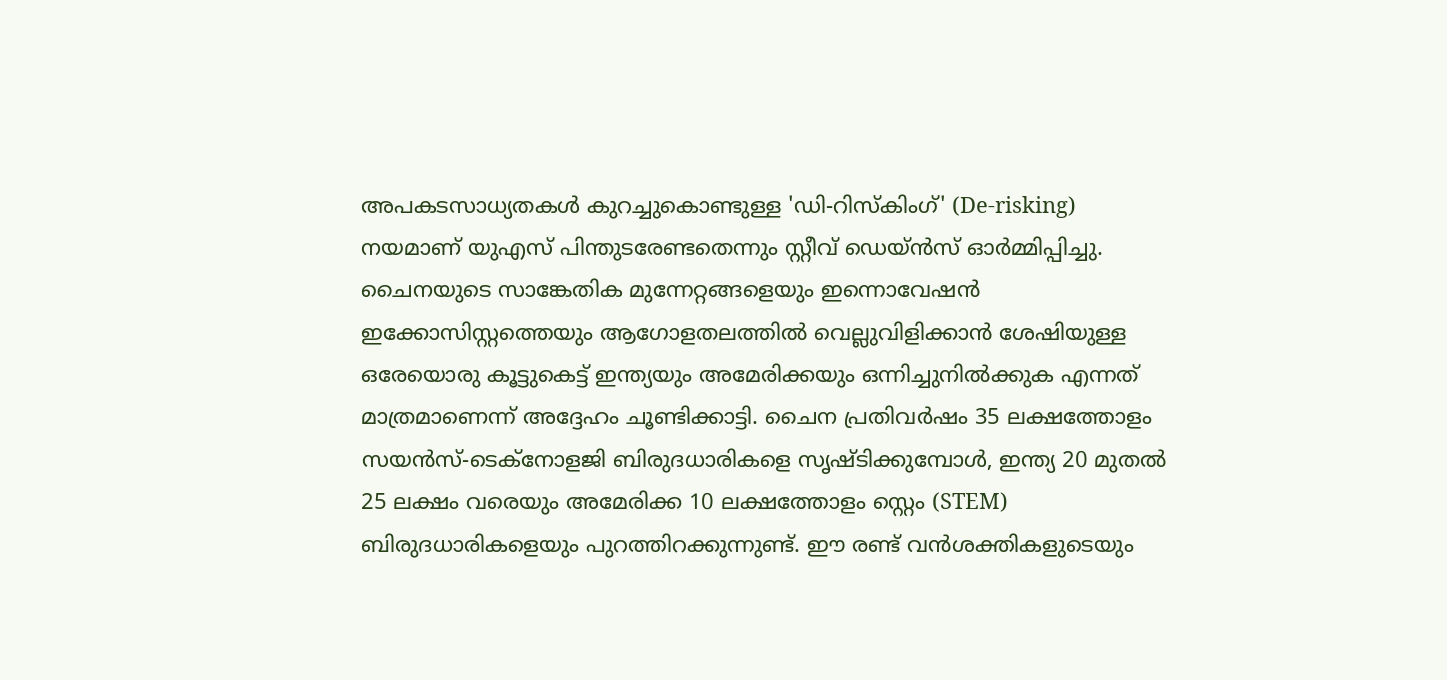അപകടസാധ്യതകൾ കുറച്ചുകൊണ്ടുള്ള 'ഡി-റിസ്കിംഗ്' (De-risking) നയമാണ് യുഎസ് പിന്തുടരേണ്ടതെന്നും സ്റ്റീവ് ഡെയ്ൻസ് ഓർമ്മിപ്പിച്ചു. ചൈനയുടെ സാങ്കേതിക മുന്നേറ്റങ്ങളെയും ഇന്നൊവേഷൻ ഇക്കോസിസ്റ്റത്തെയും ആഗോളതലത്തിൽ വെല്ലുവിളിക്കാൻ ശേഷിയുള്ള ഒരേയൊരു കൂട്ടുകെട്ട് ഇന്ത്യയും അമേരിക്കയും ഒന്നിച്ചുനിൽക്കുക എന്നത് മാത്രമാണെന്ന് അദ്ദേഹം ചൂണ്ടിക്കാട്ടി. ചൈന പ്രതിവർഷം 35 ലക്ഷത്തോളം സയൻസ്-ടെക്നോളജി ബിരുദധാരികളെ സൃഷ്ടിക്കുമ്പോൾ, ഇന്ത്യ 20 മുതൽ 25 ലക്ഷം വരെയും അമേരിക്ക 10 ലക്ഷത്തോളം സ്റ്റെം (STEM) ബിരുദധാരികളെയും പുറത്തിറക്കുന്നുണ്ട്. ഈ രണ്ട് വൻശക്തികളുടെയും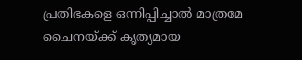പ്രതിഭകളെ ഒന്നിപ്പിച്ചാൽ മാത്രമേ ചൈനയ്ക്ക് കൃത്യമായ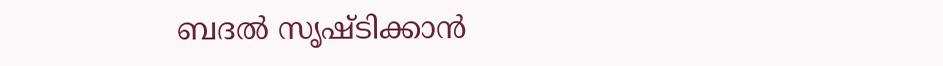ബദൽ സൃഷ്ടിക്കാൻ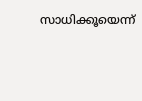സാധിക്കൂയെന്ന്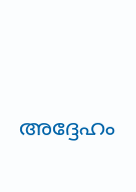അദ്ദേഹം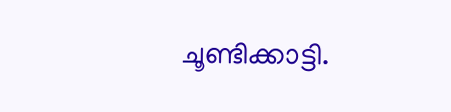ചൂണ്ടിക്കാട്ടി.